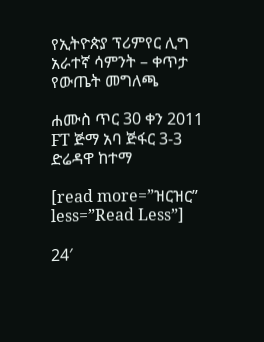የኢትዮጵያ ፕሪምየር ሊግ አራተኛ ሳምንት – ቀጥታ የውጤት መግለጫ

ሐሙስ ጥር 30 ቀን 2011
FT ጅማ አባ ጅፋር 3-3 ድሬዳዋ ከተማ

[read more=”ዝርዝር” less=”Read Less”]

24′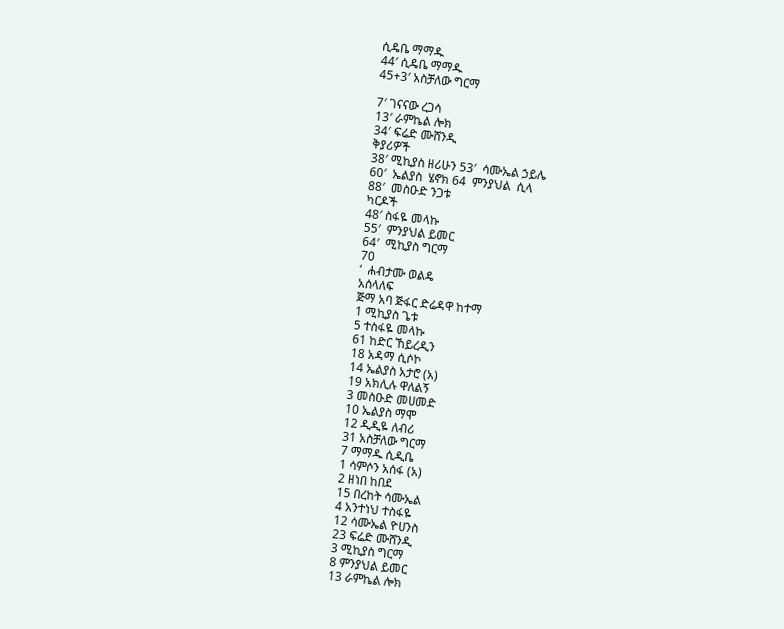ሲዴቤ ማማዱ
44′ ሲዴቤ ማማዱ
45+3′ አስቻለው ግርማ

7′ ገናናው ረጋሳ
13′ ራምኬል ሎክ
34′ ፍሬድ ሙሸንዲ
ቅያሪዎች
38′ ሚኪያስ ዘሪሁን 53′  ሳሙኤል ኃይሌ
60′  ኤልያስ  ሄኖክ 64  ምንያህል  ሲላ
88′  መስዑድ ንጋቱ
ካርዶች
48′ ስፋዬ መላኩ
55′  ምንያህል ይመር
64′  ሚኪያስ ግርማ
70
‘  ሐብታሙ ወልዴ
አሰላለፍ
ጅማ አባ ጅፋር ድሬዳዋ ከተማ
1 ሚኪያስ ጌቱ
5 ተስፋዬ መላኩ
61 ከድር ኸይረዲን
18 አዳማ ሲሶኮ
14 ኤልያስ አታሮ (አ)
19 አክሊሉ ዋለልኝ
3 መስዑድ መሀመድ
10 ኤልያስ ማሞ
12 ዲዲዬ ለብሪ
31 አስቻለው ግርማ
7 ማማዱ ሲዲቤ
1 ሳምሶን አሰፋ (አ)
2 ዘነበ ከበደ
15 በረከት ሳሙኤል
4 አንተነህ ተስፋዬ
12 ሳሙኤል ዮሀንስ
23 ፍሬድ ሙሸንዲ
3 ሚኪያስ ግርማ
8 ምንያህል ይመር
13 ራምኬል ሎክ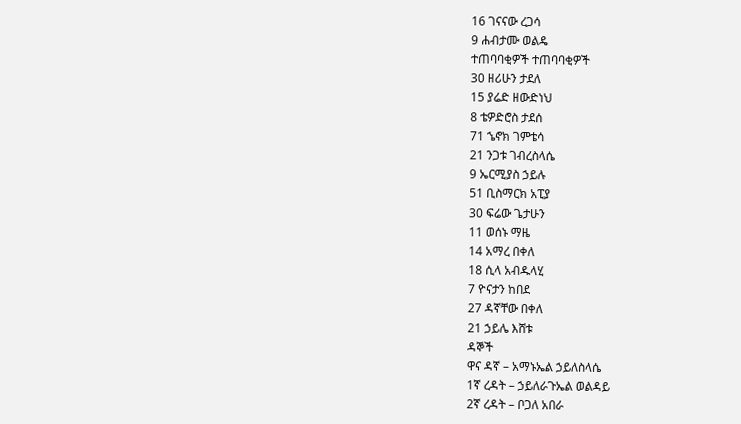16 ገናናው ረጋሳ
9 ሐብታሙ ወልዴ
ተጠባባቂዎች ተጠባባቂዎች
30 ዘሪሁን ታደለ
15 ያሬድ ዘውድነህ
8 ቴዎድሮስ ታደሰ
71 ኄኖክ ገምቴሳ
21 ንጋቱ ገብረስላሴ
9 ኤርሚያስ ኃይሉ
51 ቢስማርክ አፒያ
30 ፍሬው ጌታሁን
11 ወሰኑ ማዜ
14 አማረ በቀለ
18 ሲላ አብዱላሂ
7 ዮናታን ከበደ
27 ዳኛቸው በቀለ
21 ኃይሌ እሸቱ
ዳኞች
ዋና ዳኛ – አማኑኤል ኃይለስላሴ
1ኛ ረዳት – ኃይለራጉኤል ወልዳይ
2ኛ ረዳት – ቦጋለ አበራ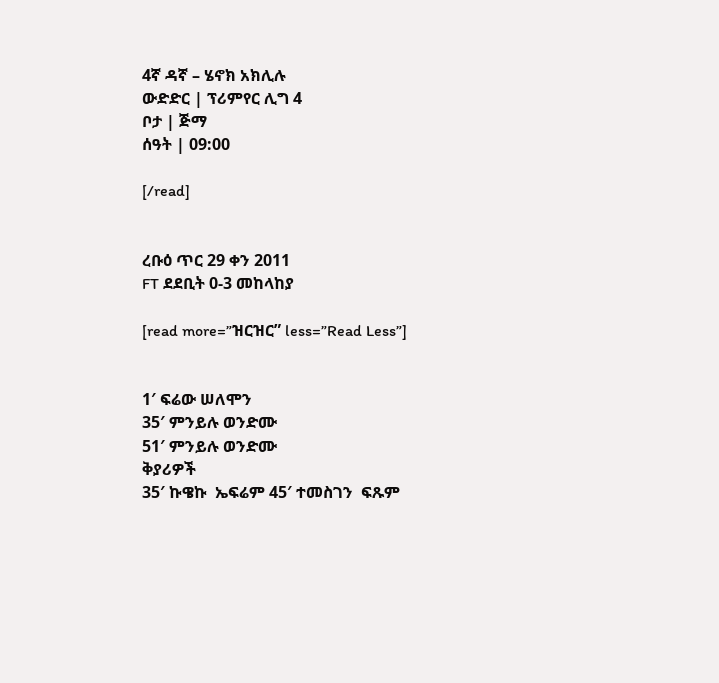4ኛ ዳኛ – ሄኖክ አክሊሉ
ውድድር | ፕሪምየር ሊግ 4
ቦታ | ጅማ
ሰዓት | 09:00

[/read]


ረቡዕ ጥር 29 ቀን 2011
FT ደደቢት 0-3 መከላከያ

[read more=”ዝርዝር” less=”Read Less”]


1′ ፍሬው ሠለሞን
35′ ምንይሉ ወንድሙ
51′ ምንይሉ ወንድሙ
ቅያሪዎች
35′ ኩዌኩ  ኤፍሬም 45′ ተመስገን  ፍጹም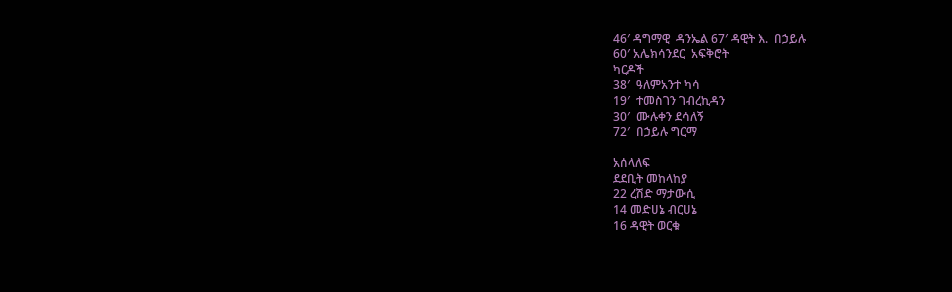46′ ዳግማዊ  ዳንኤል 67′ ዳዊት እ.  በኃይሉ
60′ አሌክሳንደር  አፍቅሮት
ካርዶች
38′  ዓለምአንተ ካሳ
19′  ተመስገን ገብረኪዳን
30′  ሙሉቀን ደሳለኝ
72′  በኃይሉ ግርማ

አሰላለፍ
ደደቢት መከላከያ
22 ረሽድ ማታውሲ
14 መድሀኔ ብርሀኔ
16 ዳዊት ወርቁ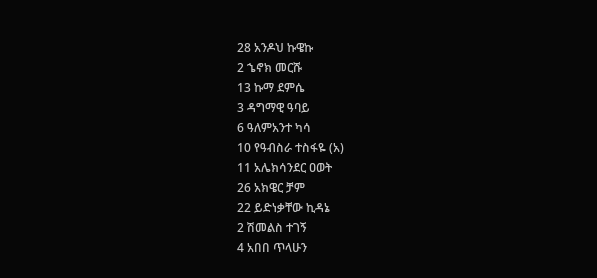28 አንዶህ ኩዌኩ
2 ኄኖክ መርሹ
13 ኩማ ደምሴ
3 ዳግማዊ ዓባይ
6 ዓለምአንተ ካሳ
10 የዓብስራ ተስፋዬ (አ)
11 አሌክሳንደር ዐወት
26 አክዌር ቻም
22 ይድነቃቸው ኪዳኔ
2 ሽመልስ ተገኝ
4 አበበ ጥላሁን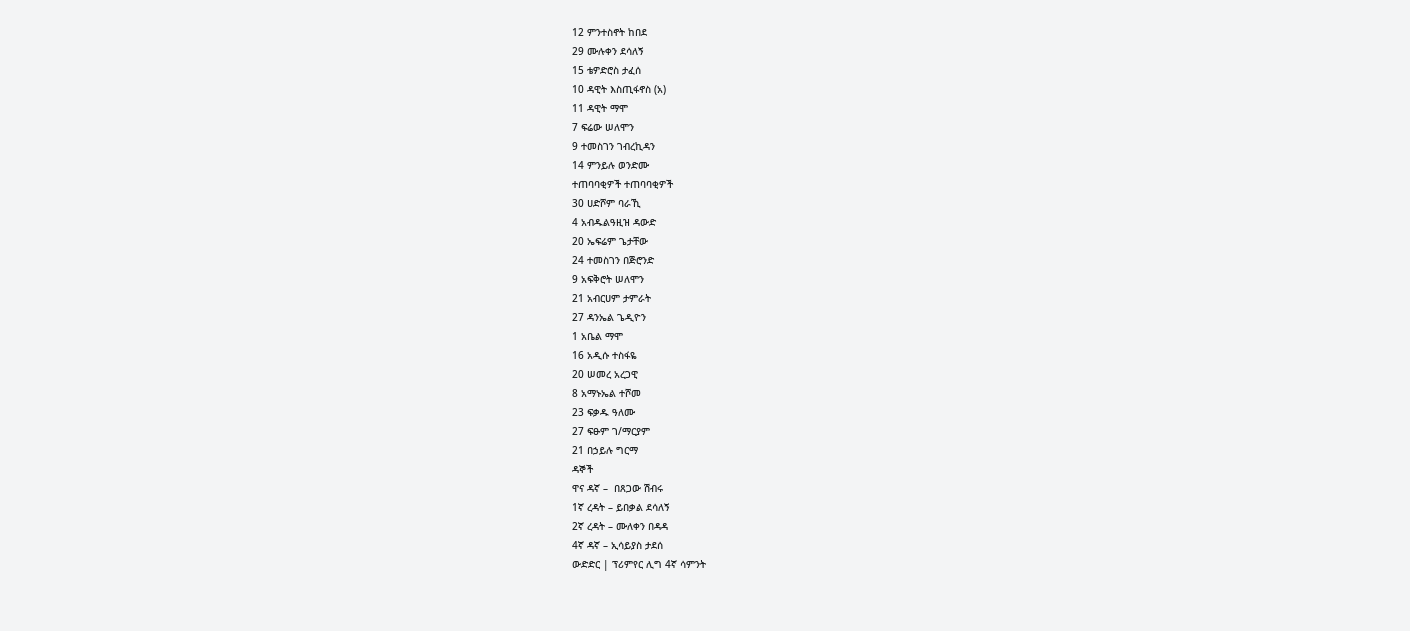12 ምንተስኖት ከበደ
29 ሙሉቀን ደሳለኝ
15 ቴዎድሮስ ታፈሰ
10 ዳዊት እስጢፋኖስ (አ)
11 ዳዊት ማሞ
7 ፍሬው ሠለሞን
9 ተመስገን ገብረኪዳን
14 ምንይሉ ወንድሙ
ተጠባባቂዎች ተጠባባቂዎች
30 ሀድሾም ባራኺ
4 አብዱልዓዚዝ ዳውድ
20 ኤፍሬም ጌታቸው
24 ተመስገን በጅሮንድ
9 አፍቅሮት ሠለሞን
21 አብርሀም ታምራት
27 ዳንኤል ጌዲዮን
1 አቤል ማሞ
16 አዲሱ ተስፋዬ
20 ሠመረ አረጋዊ
8 አማኑኤል ተሾመ
23 ፍቃዱ ዓለሙ
27 ፍፁም ገ/ማርያም
21 በኃይሉ ግርማ
ዳኞች
ዋና ዳኛ –  በጸጋው ሽብሩ
1ኛ ረዳት – ይበቃል ደሳለኝ
2ኛ ረዳት – ሙለቀን በዳዳ
4ኛ ዳኛ – ኢሳይያስ ታደሰ
ውድድር | ፕሪምየር ሊግ 4ኛ ሳምንት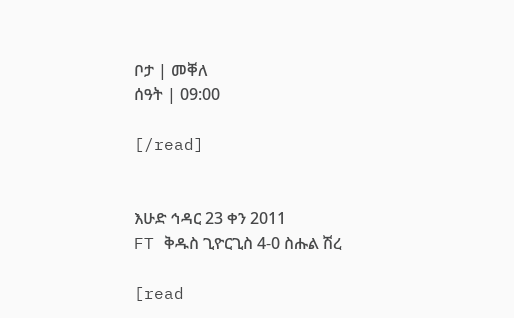ቦታ | መቐለ
ሰዓት | 09:00

[/read]


እሁድ ኅዳር 23 ቀን 2011
FT ቅዱስ ጊዮርጊስ 4-0 ስሑል ሽረ

[read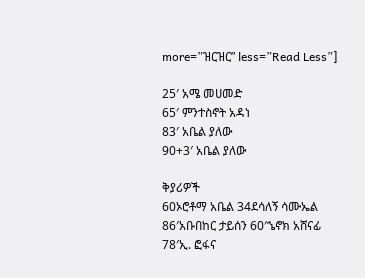more=”ዝርዝር” less=”Read Less”]

25′ አሜ መሀመድ
65′ ምንተስኖት አዳነ
83′ አቤል ያለው
90+3′ አቤል ያለው

ቅያሪዎች
60ኦሮቶማ አቤል 34ደሳለኝ ሳሙኤል
86′አቡበከር ታይሰን 60′ኄኖክ አሸናፊ
78′ኢ. ፎፋና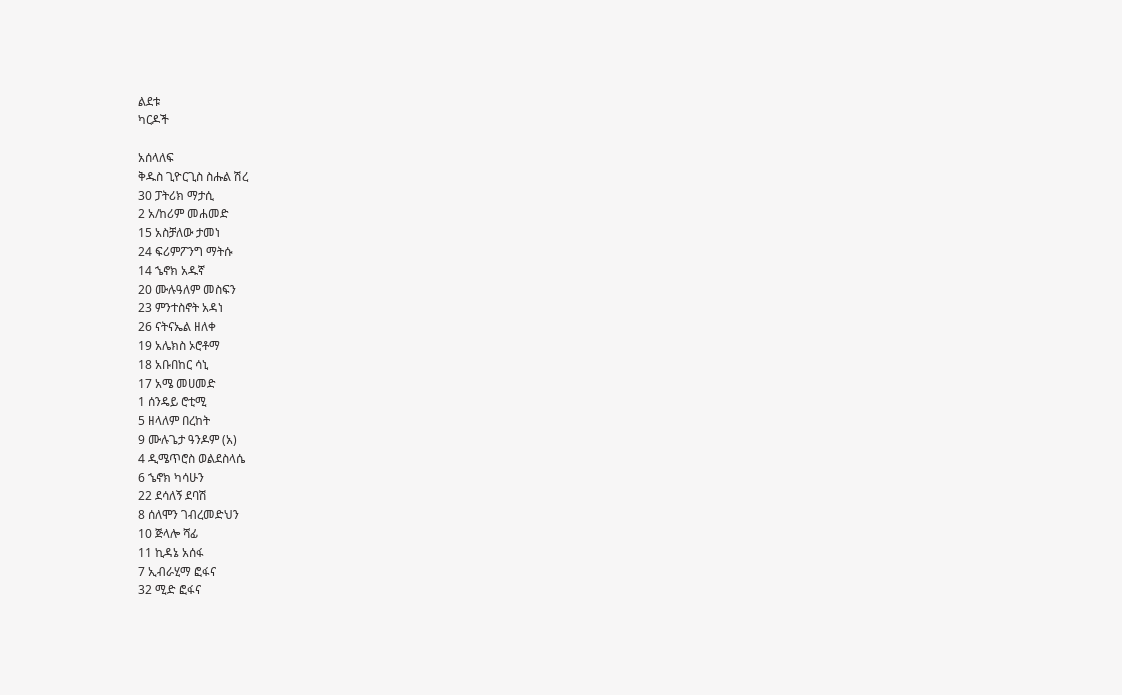ልደቱ
ካርዶች

አሰላለፍ
ቅዱስ ጊዮርጊስ ስሑል ሽረ
30 ፓትሪክ ማታሲ
2 አ/ከሪም መሐመድ
15 አስቻለው ታመነ
24 ፍሪምፖንግ ማትሱ
14 ኄኖክ አዱኛ
20 ሙሉዓለም መስፍን
23 ምንተስኖት አዳነ
26 ናትናኤል ዘለቀ
19 አሌክስ ኦሮቶማ
18 አቡበከር ሳኒ
17 አሜ መሀመድ
1 ሰንዴይ ሮቲሚ
5 ዘላለም በረከት
9 ሙሉጌታ ዓንዶም (አ)
4 ዲሜጥሮስ ወልደስላሴ
6 ኄኖክ ካሳሁን
22 ደሳለኝ ደባሽ
8 ሰለሞን ገብረመድህን
10 ጅላሎ ሻፊ
11 ኪዳኔ አሰፋ
7 ኢብራሂማ ፎፋና
32 ሚድ ፎፋና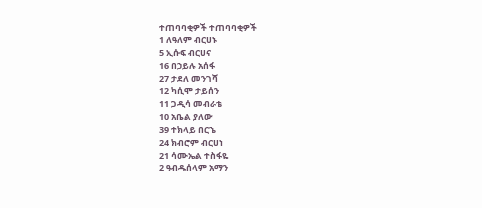ተጠባባቂዎች ተጠባባቂዎች
1 ለዓለም ብርሀኑ
5 ኢሱፍ ብርሀና
16 በኃይሉ አሰፋ
27 ታደለ መንገሻ
12 ካሲሞ ታይሰን
11 ጋዲሳ መብራቴ
10 አቤል ያለው
39 ተክላይ በርኄ
24 ክብሮም ብርሀነ
21 ሳሙኤል ተስፋዬ
2 ዓብዱሰላም አማን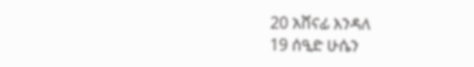20 አሸናፊ እንዳለ
19 ሰዒድ ሁሴን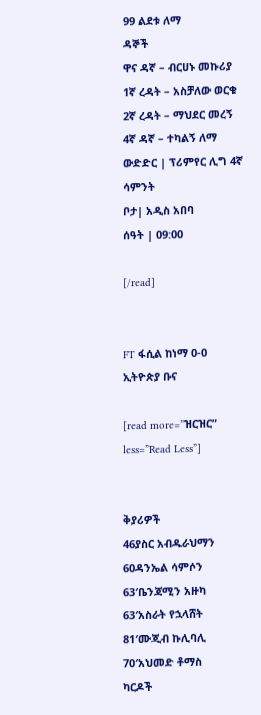99 ልደቱ ለማ
ዳኞች
ዋና ዳኛ – ብርሀኑ መኩሪያ
1ኛ ረዳት – አስቻለው ወርቁ
2ኛ ረዳት – ማህደር መረኝ
4ኛ ዳኛ – ተካልኝ ለማ
ውድድር | ፕሪምየር ሊግ 4ኛ ሳምንት
ቦታ| አዲስ አበባ
ሰዓት | 09:00

[/read]


FT ፋሲል ከነማ 0-0 ኢትዮጵያ ቡና

[read more=”ዝርዝር” less=”Read Less”]


ቅያሪዎች
46ያስር አብዱራህማን 60ዳንኤል ሳምሶን
63′ቤንጃሚን አዙካ 63′አስራት የኋላሸት
81′ሙጂብ ኩሊባሊ 70′አህመድ ቶማስ
ካርዶች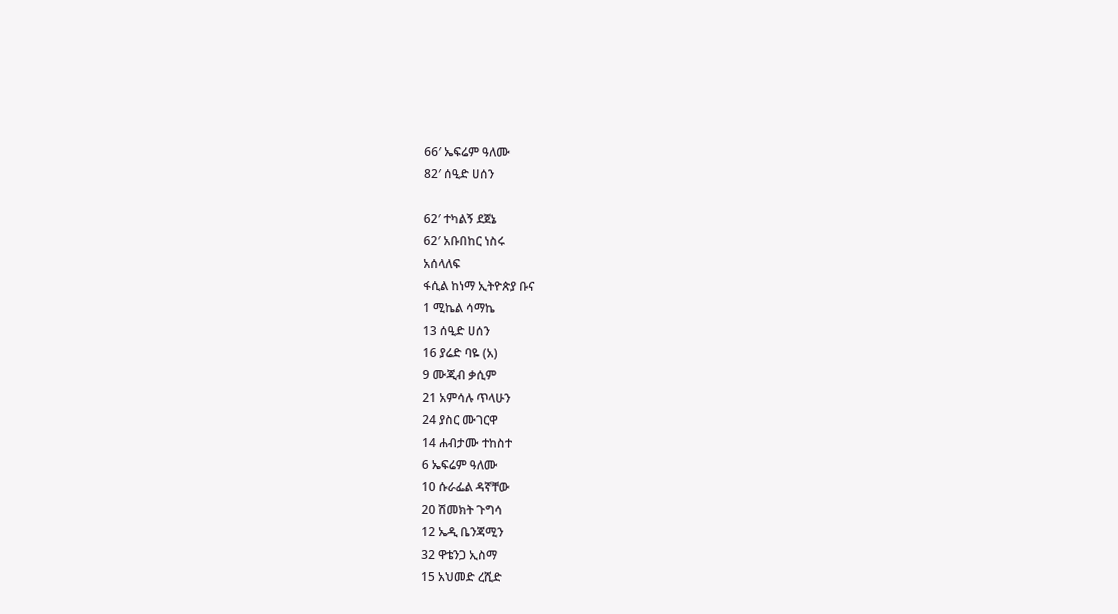66′ ኤፍሬም ዓለሙ
82′ ሰዒድ ሀሰን

62′ ተካልኝ ደጀኔ
62′ አቡበከር ነስሩ
አሰላለፍ
ፋሲል ከነማ ኢትዮጵያ ቡና
1 ሚኬል ሳማኬ
13 ሰዒድ ሀሰን
16 ያሬድ ባዬ (አ)
9 ሙጂብ ቃሲም
21 አምሳሉ ጥላሁን
24 ያስር ሙገርዋ
14 ሐብታሙ ተከስተ
6 ኤፍሬም ዓለሙ
10 ሱራፌል ዳኛቸው
20 ሽመክት ጉግሳ
12 ኤዲ ቤንጃሚን
32 ዋቴንጋ ኢስማ
15 አህመድ ረሺድ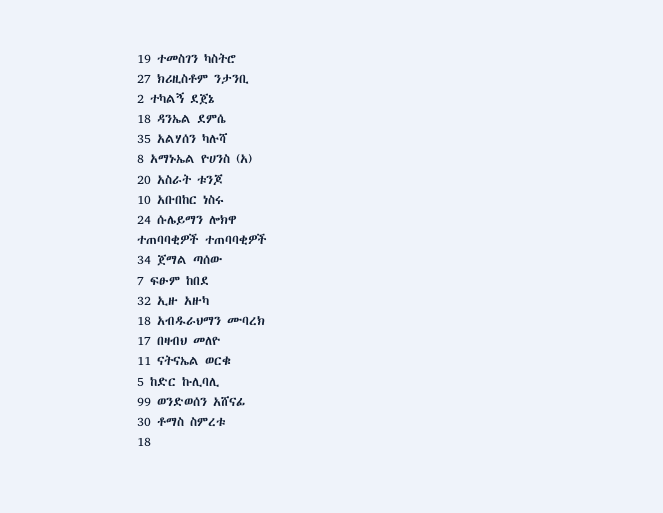19 ተመስገን ካስትሮ
27 ክሪዚስቶም ንታንቢ
2 ተካልኝ ደጀኔ
18 ዳንኤል ደምሴ
35 አልሃሰን ካሉሻ
8 አማኑኤል ዮሀንስ (አ)
20 አስራት ቱንጆ
10 አቡበከር ነስሩ
24 ሱሌይማን ሎክዋ
ተጠባባቂዎች ተጠባባቂዎች
34 ጀማል ጣሰው
7 ፍፁም ከበደ
32 ኢዙ አዙካ
18 አብዱራህማን ሙባረክ
17 በዛብህ መለዮ
11 ናትናኤል ወርቁ
5 ከድር ኩሊባሊ
99 ወንድወሰን አሸናፊ
30 ቶማስ ስምረቱ
18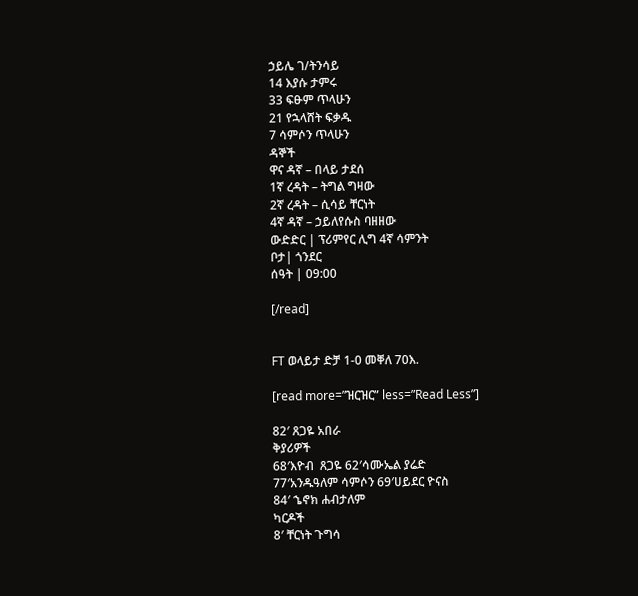ኃይሌ ገ/ትንሳይ
14 እያሱ ታምሩ
33 ፍፁም ጥላሁን
21 የኋላሸት ፍቃዱ
7 ሳምሶን ጥላሁን
ዳኞች
ዋና ዳኛ – በላይ ታደሰ
1ኛ ረዳት – ትግል ግዛው
2ኛ ረዳት – ሲሳይ ቸርነት
4ኛ ዳኛ – ኃይለየሱስ ባዘዘው
ውድድር | ፕሪምየር ሊግ 4ኛ ሳምንት
ቦታ| ጎንደር
ሰዓት | 09:00

[/read]


FT ወላይታ ድቻ 1-0 መቐለ 70እ.

[read more=”ዝርዝር” less=”Read Less”]

82′ ጸጋዬ አበራ
ቅያሪዎች
68′እዮብ  ጸጋዬ 62′ሳሙኤል ያሬድ
77′አንዱዓለም ሳምሶን 69′ሀይደር ዮናስ
84′ ኄኖክ ሐብታለም
ካርዶች
8′ ቸርነት ጉግሳ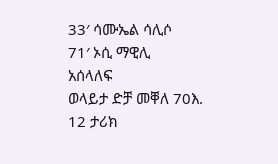33′ ሳሙኤል ሳሊሶ
71′ ኦሲ ማዊሊ
አሰላለፍ
ወላይታ ድቻ መቐለ 70እ.
12 ታሪክ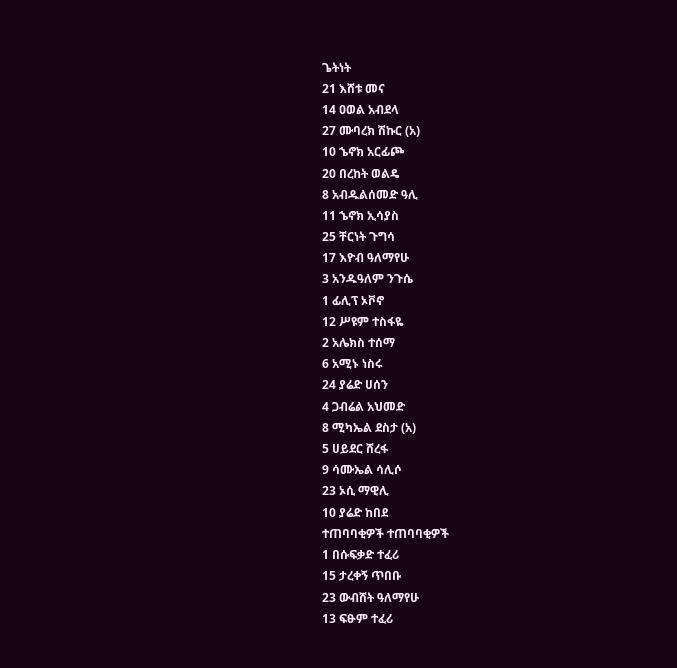ጌትነት
21 እሸቱ መና
14 ዐወል አብደላ
27 ሙባረክ ሽኩር (አ)
10 ኄኖክ አርፊጮ
20 በረከት ወልዴ
8 አብዱልሰመድ ዓሊ
11 ኄኖክ ኢሳያስ
25 ቸርነት ጉግሳ
17 እዮብ ዓለማየሁ
3 አንዱዓለም ንጉሴ
1 ፊሊፕ ኦቮኖ
12 ሥዩም ተስፋዬ
2 አሌክስ ተሰማ
6 አሚኑ ነስሩ
24 ያሬድ ሀሰን
4 ጋብሬል አህመድ
8 ሚካኤል ደስታ (አ)
5 ሀይደር ሸረፋ
9 ሳሙኤል ሳሊሶ
23 ኦሲ ማዊሊ
10 ያሬድ ከበደ
ተጠባባቂዎች ተጠባባቂዎች
1 በሱፍቃድ ተፈሪ
15 ታረቀኝ ጥበቡ
23 ውብሸት ዓለማየሁ
13 ፍፁም ተፈሪ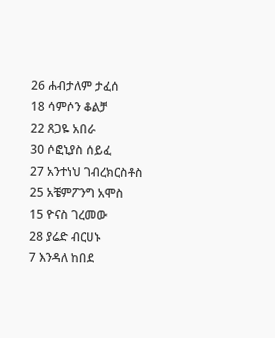26 ሐብታለም ታፈሰ
18 ሳምሶን ቆልቻ
22 ጸጋዬ አበራ
30 ሶፎኒያስ ሰይፈ
27 አንተነህ ገብረክርስቶስ
25 አቼምፖንግ አሞስ
15 ዮናስ ገረመው
28 ያሬድ ብርሀኑ
7 እንዳለ ከበደ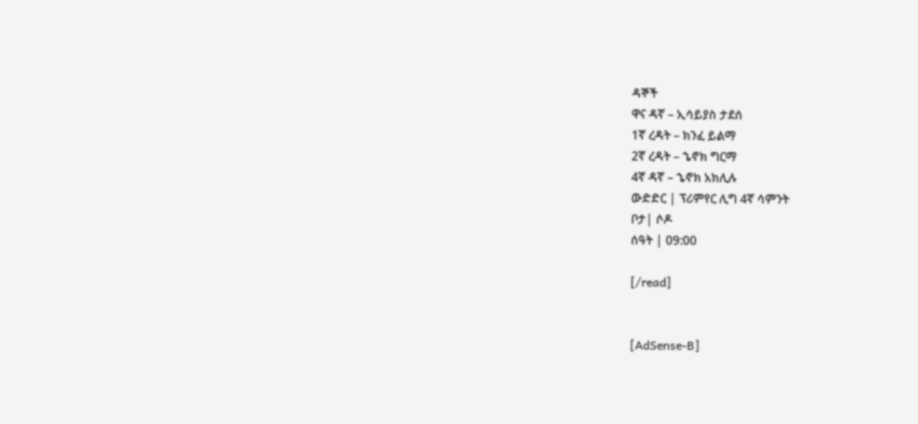ዳኞች
ዋና ዳኛ – ኢሳይያስ ታደሰ
1ኛ ረዳት – ክንፈ ይልማ
2ኛ ረዳት – ኄኖክ ግርማ
4ኛ ዳኛ – ኄኖክ አክሊሉ
ውድድር | ፕሪምየር ሊግ 4ኛ ሳምንት
ቦታ| ሶዶ
ሰዓት | 09:00

[/read]


[AdSense-B]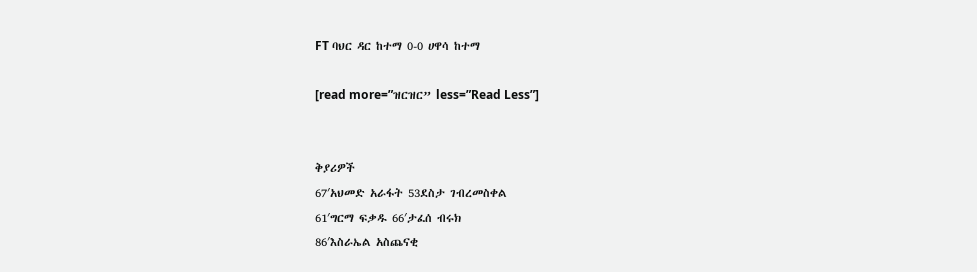FT ባህር ዳር ከተማ 0-0 ሀዋሳ ከተማ

[read more=”ዝርዝር” less=”Read Less”]


ቅያሪዎች
67′አህመድ አራፋት 53ደስታ ገብረመስቀል
61′ግርማ ፍቃዱ 66′ታፈሰ ብሩክ
86′እስራኤል አስጨናቂ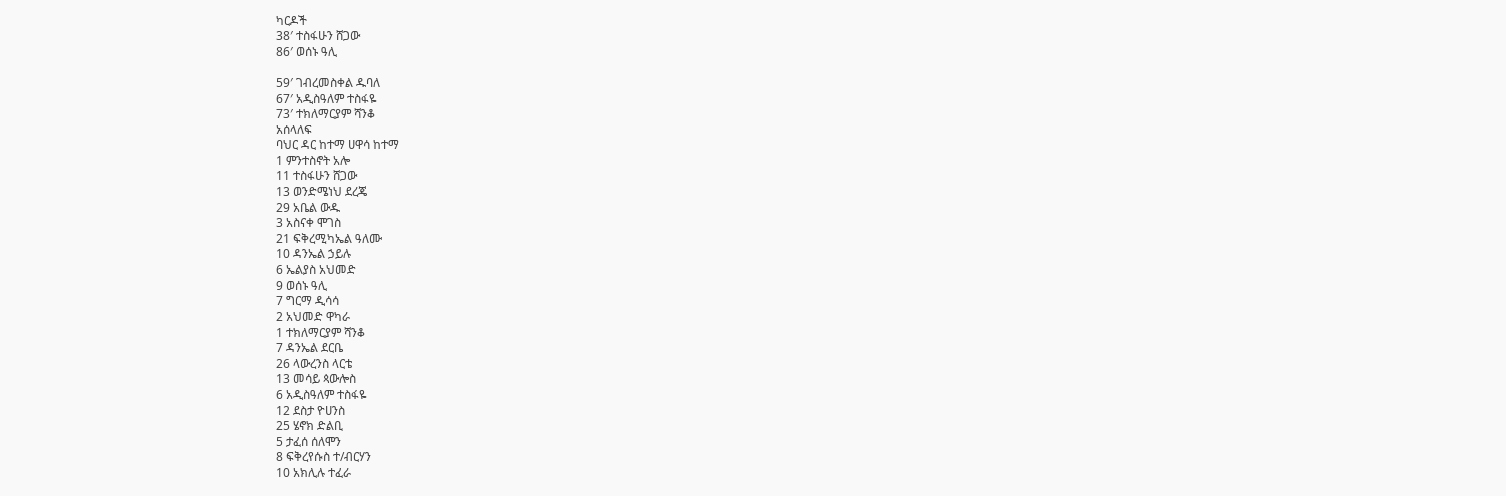ካርዶች
38′ ተስፋሁን ሸጋው
86′ ወሰኑ ዓሊ

59′ ገብረመስቀል ዱባለ
67′ አዲስዓለም ተስፋዬ
73′ ተክለማርያም ሻንቆ
አሰላለፍ
ባህር ዳር ከተማ ሀዋሳ ከተማ
1 ምንተስኖት አሎ
11 ተስፋሁን ሸጋው
13 ወንድሜነህ ደረጄ
29 አቤል ውዱ
3 አስናቀ ሞገስ
21 ፍቅረሚካኤል ዓለሙ
10 ዳንኤል ኃይሉ
6 ኤልያስ አህመድ
9 ወሰኑ ዓሊ
7 ግርማ ዲሳሳ
2 አህመድ ዋካራ
1 ተክለማርያም ሻንቆ
7 ዳንኤል ደርቤ
26 ላውረንስ ላርቴ
13 መሳይ ጳውሎስ
6 አዲስዓለም ተስፋዬ
12 ደስታ ዮሀንስ
25 ሄኖክ ድልቢ
5 ታፈሰ ሰለሞን
8 ፍቅረየሱስ ተ/ብርሃን
10 አክሊሉ ተፈራ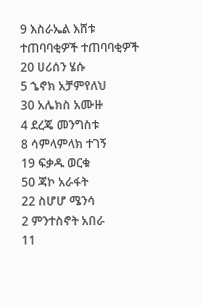9 እስራኤል እሸቱ
ተጠባባቂዎች ተጠባባቂዎች
20 ሀሪሰን ሄሱ
5 ኄኖክ አቻምየለህ
30 አሌክስ አሙዙ
4 ደረጄ መንግስቱ
8 ሳምላምላክ ተገኝ
19 ፍቃዱ ወርቁ
50 ጃኮ አራፋት
22 ስሆሆ ሜንሳ
2 ምንተስኖት አበራ
11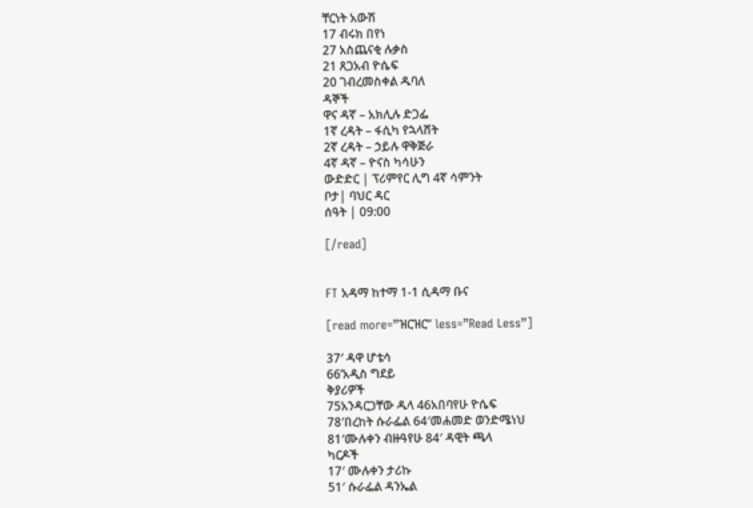ቸርነት አውሽ
17 ብሩክ በየነ
27 አስጨናቂ ሉቃስ
21 ጸጋአብ ዮሴፍ
20 ገብረመስቀል ዱባለ
ዳኞች
ዋና ዳኛ – አክሊሉ ድጋፌ
1ኛ ረዳት – ፋሲካ የኋላሸት
2ኛ ረዳት – ኃይሉ ዋቅጅራ
4ኛ ዳኛ – ዮናስ ካሳሁን
ውድድር | ፕሪምየር ሊግ 4ኛ ሳምንት
ቦታ| ባህር ዳር
ሰዓት | 09:00

[/read]


FT አዳማ ከተማ 1-1 ሲዳማ ቡና

[read more=”ዝርዝር” less=”Read Less”]

37′ ዳዋ ሆቴሳ
66’አዲስ ግደይ
ቅያሪዎች
75አንዳርጋቸው ዱላ 46አበባየሁ ዮሴፍ
78′በረከት ሱራፌል 64′መሐመድ ወንድሜነህ
81′ሙሉቀን ብዙዓየሁ 84′ ዳዊት ጫላ
ካርዶች
17′ ሙሉቀን ታሪኩ
51′ ሱራፌል ዳንኤል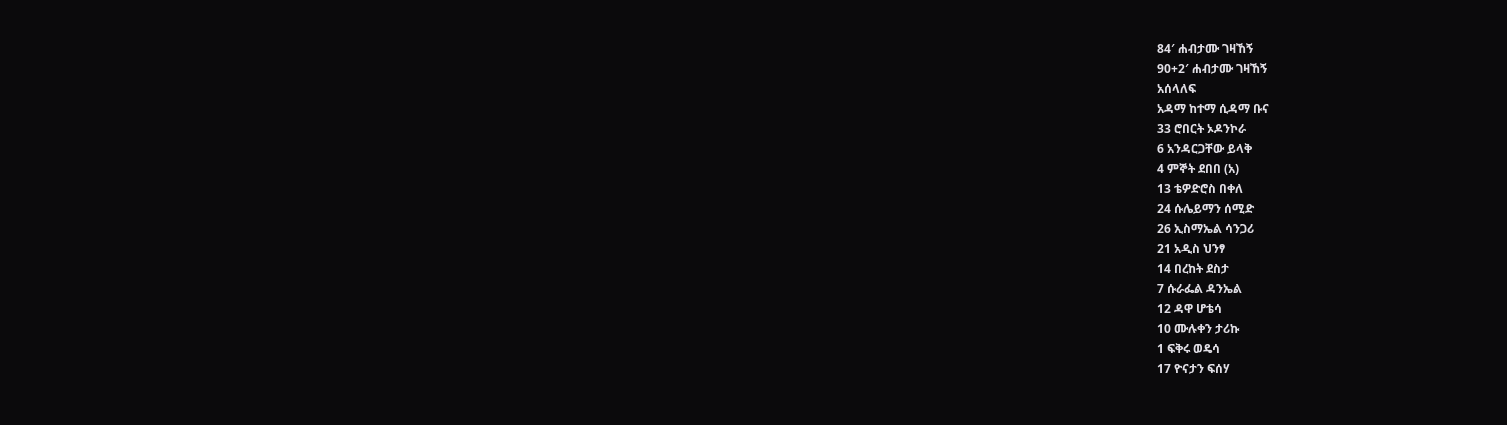84′ ሐብታሙ ገዛኸኝ
90+2′ ሐብታሙ ገዛኸኝ
አሰላለፍ
አዳማ ከተማ ሲዳማ ቡና
33 ሮበርት ኦዶንኮራ
6 አንዳርጋቸው ይላቅ
4 ምኞት ደበበ (አ)
13 ቴዎድሮስ በቀለ
24 ሱሌይማን ሰሚድ
26 ኢስማኤል ሳንጋሪ
21 አዲስ ህንፃ
14 በረከት ደስታ
7 ሱራፌል ዳንኤል
12 ዳዋ ሆቴሳ
10 ሙሉቀን ታሪኩ
1 ፍቅሩ ወዴሳ
17 ዮናታን ፍሰሃ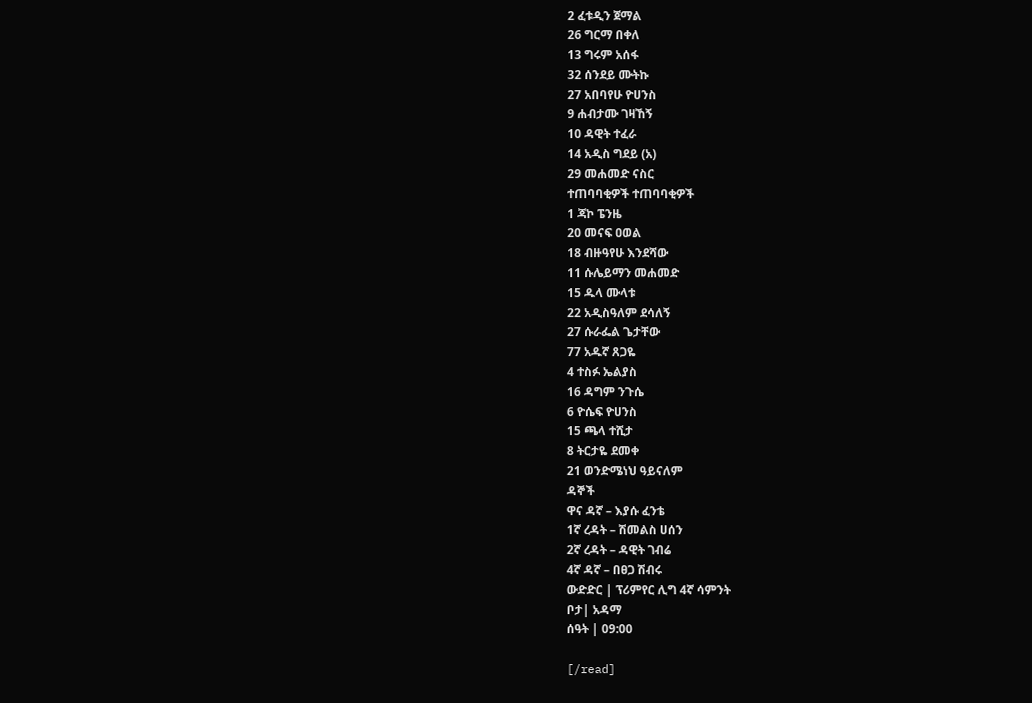2 ፈቱዲን ጀማል
26 ግርማ በቀለ
13 ግሩም አሰፋ
32 ሰንደይ ሙትኩ
27 አበባየሁ ዮሀንስ
9 ሐብታሙ ገዛኸኝ
10 ዳዊት ተፈራ
14 አዲስ ግደይ (አ)
29 መሐመድ ናስር
ተጠባባቂዎች ተጠባባቂዎች
1 ጃኮ ፔንዜ
20 መናፍ ዐወል
18 ብዙዓየሁ እንደሻው
11 ሱሌይማን መሐመድ
15 ዱላ ሙላቱ
22 አዲስዓለም ደሳለኝ
27 ሱራፌል ጌታቸው
77 አዱኛ ጸጋዬ
4 ተስፉ ኤልያስ
16 ዳግም ንጉሴ
6 ዮሴፍ ዮሀንስ
15 ጫላ ተሺታ
8 ትርታዬ ደመቀ
21 ወንድሜነህ ዓይናለም
ዳኞች
ዋና ዳኛ – እያሱ ፈንቴ
1ኛ ረዳት – ሽመልስ ሀሰን
2ኛ ረዳት – ዳዊት ገብሬ
4ኛ ዳኛ – በፀጋ ሽብሩ
ውድድር | ፕሪምየር ሊግ 4ኛ ሳምንት
ቦታ| አዳማ
ሰዓት | 09:00

[/read]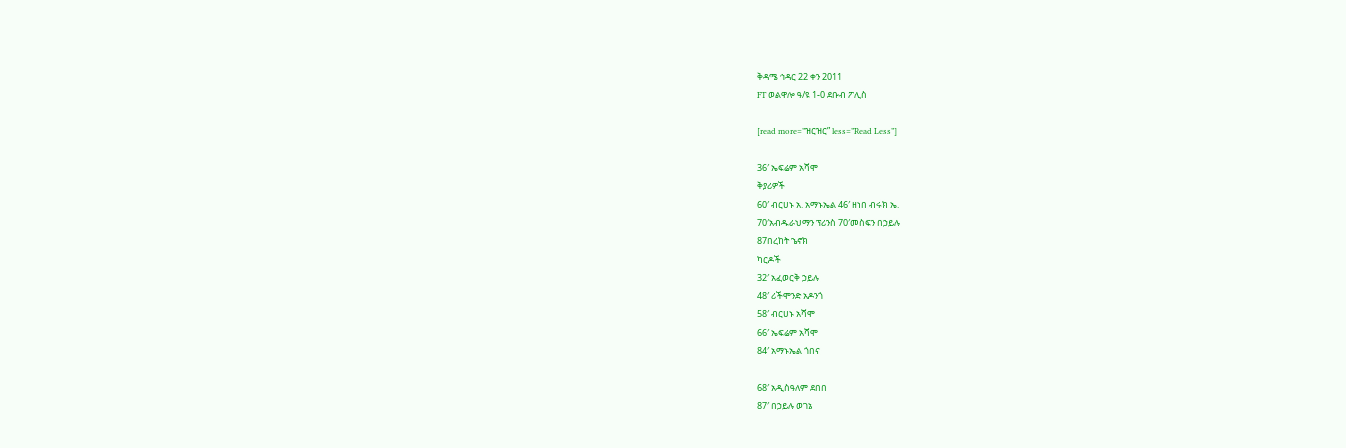ቅዳሜ ኅዳር 22 ቀን 2011
FT ወልዋሎ ዓ/ዩ 1-0 ደቡብ ፖሊስ

[read more=”ዝርዝር” less=”Read Less”]

36′ ኤፍሬም አሻሞ
ቅያሪዎች
60′ ብርሀኑ አ. አማኑኤል 46′ ዘነበ ብሩክ ኤ.
70′አብዱራህማን ፕሪንስ 70′መስፍን በኃይሉ
87በረከት ኄኖክ
ካርዶች
32′ አፈወርቅ ኃይሉ
48′ ሪችሞንድ አዶንጎ
58′ ብርሀኑ አሻሞ
66′ ኤፍሬም አሻሞ
84′ አማኑኤል ጎበና

68′ አዲስዓለም ደበበ
87′ በኃይሉ ወገኔ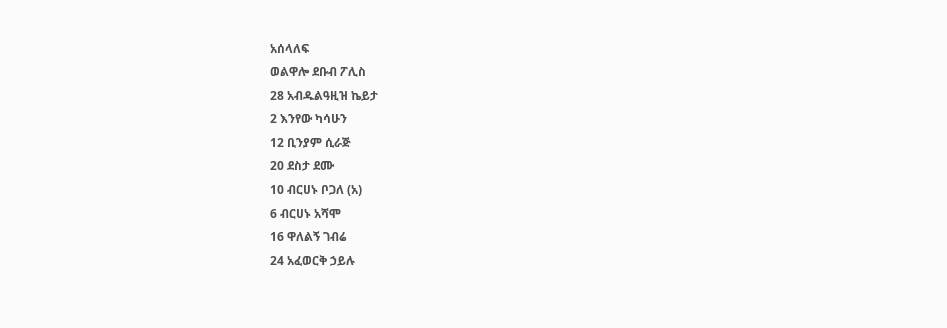አሰላለፍ
ወልዋሎ ደቡብ ፖሊስ
28 አብዱልዓዚዝ ኬይታ
2 እንየው ካሳሁን
12 ቢንያም ሲራጅ
20 ደስታ ደሙ
10 ብርሀኑ ቦጋለ (አ)
6 ብርሀኑ አሻሞ
16 ዋለልኝ ገብሬ
24 አፈወርቅ ኃይሉ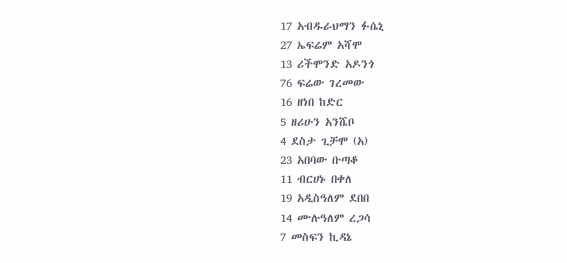17 አብዱራህማን ፉሴኒ
27 ኤፍሬም አሻሞ
13 ሪችሞንድ አዶንጎ
76 ፍሬው ገረመው
16 ዘነበ ከድር
5 ዘሪሁን አንሼቦ
4 ደስታ ጊቻሞ (አ)
23 አበባው ቡጣቆ
11 ብርሀኑ በቀለ
19 አዲስዓለም ደበበ
14 ሙሉዓለም ረጋሳ
7 መስፍን ኪዳኔ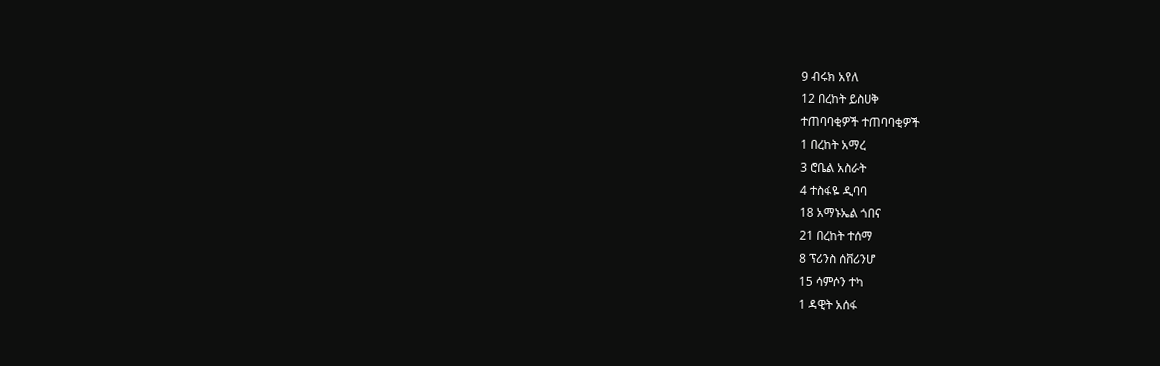9 ብሩክ አየለ
12 በረከት ይስሀቅ
ተጠባባቂዎች ተጠባባቂዎች
1 በረከት አማረ
3 ሮቤል አስራት
4 ተስፋዬ ዲባባ
18 አማኑኤል ጎበና
21 በረከት ተሰማ
8 ፕሪንስ ሰቨሪንሆ
15 ሳምሶን ተካ
1 ዳዊት አሰፋ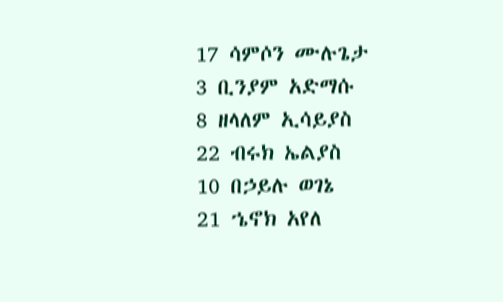17 ሳምሶን ሙሉጌታ
3 ቢንያም አድማሱ
8 ዘላለም ኢሳይያስ
22 ብሩክ ኤልያስ
10 በኃይሉ ወገኔ
21 ኄኖክ አየለ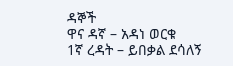ዳኞች
ዋና ዳኛ – አዳነ ወርቁ
1ኛ ረዳት – ይበቃል ደሳለኝ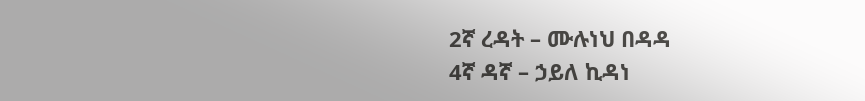2ኛ ረዳት – ሙሉነህ በዳዳ
4ኛ ዳኛ – ኃይለ ኪዳነ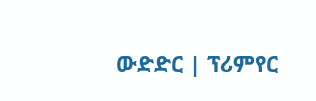ውድድር | ፕሪምየር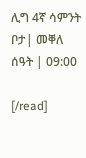ሊግ 4ኛ ሳምንት
ቦታ| መቐለ
ሰዓት | 09:00

[/read]